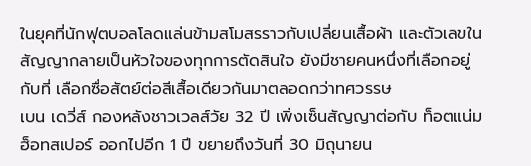ในยุคที่นักฟุตบอลโลดแล่นข้ามสโมสรราวกับเปลี่ยนเสื้อผ้า และตัวเลขในสัญญากลายเป็นหัวใจของทุกการตัดสินใจ ยังมีชายคนหนึ่งที่เลือกอยู่กับที่ เลือกซื่อสัตย์ต่อสีเสื้อเดียวกันมาตลอดกว่าทศวรรษ
เบน เดวี่ส์ กองหลังชาวเวลส์วัย 32 ปี เพิ่งเซ็นสัญญาต่อกับ ท็อตแน่ม ฮ็อทสเปอร์ ออกไปอีก 1 ปี ขยายถึงวันที่ 30 มิถุนายน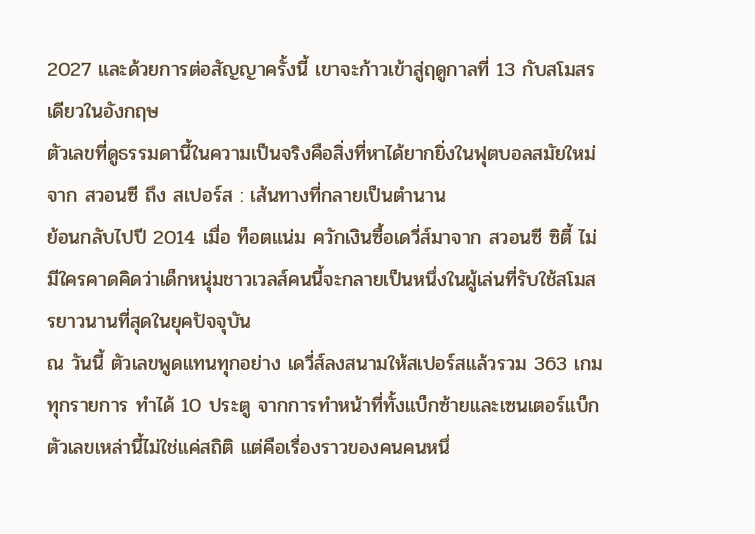2027 และด้วยการต่อสัญญาครั้งนี้ เขาจะก้าวเข้าสู่ฤดูกาลที่ 13 กับสโมสรเดียวในอังกฤษ
ตัวเลขที่ดูธรรมดานี้ในความเป็นจริงคือสิ่งที่หาได้ยากยิ่งในฟุตบอลสมัยใหม่
จาก สวอนซี ถึง สเปอร์ส : เส้นทางที่กลายเป็นตำนาน
ย้อนกลับไปปี 2014 เมื่อ ท็อตแน่ม ควักเงินซื้อเดวี่ส์มาจาก สวอนซี ซิตี้ ไม่มีใครคาดคิดว่าเด็กหนุ่มชาวเวลส์คนนี้จะกลายเป็นหนึ่งในผู้เล่นที่รับใช้สโมสรยาวนานที่สุดในยุคปัจจุบัน
ณ วันนี้ ตัวเลขพูดแทนทุกอย่าง เดวี่ส์ลงสนามให้สเปอร์สแล้วรวม 363 เกมทุกรายการ ทำได้ 10 ประตู จากการทำหน้าที่ทั้งแบ็กซ้ายและเซนเตอร์แบ็ก ตัวเลขเหล่านี้ไม่ใช่แค่สถิติ แต่คือเรื่องราวของคนคนหนึ่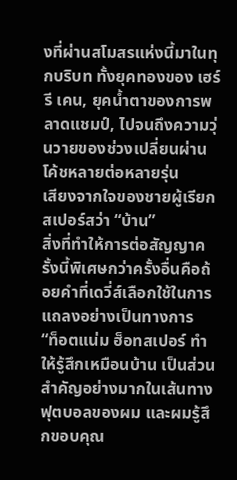งที่ผ่านสโมสรแห่งนี้มาในทุกบริบท ทั้งยุคทองของ เฮร์รี เคน, ยุคน้ำตาของการพลาดแชมป์, ไปจนถึงความวุ่นวายของช่วงเปลี่ยนผ่านโค้ชหลายต่อหลายรุ่น
เสียงจากใจของชายผู้เรียกสเปอร์สว่า “บ้าน”
สิ่งที่ทำให้การต่อสัญญาครั้งนี้พิเศษกว่าครั้งอื่นคือถ้อยคำที่เดวี่ส์เลือกใช้ในการแถลงอย่างเป็นทางการ
“ท็อตแน่ม ฮ็อทสเปอร์ ทำให้รู้สึกเหมือนบ้าน เป็นส่วนสำคัญอย่างมากในเส้นทางฟุตบอลของผม และผมรู้สึกขอบคุณ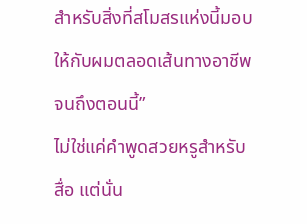สำหรับสิ่งที่สโมสรแห่งนี้มอบให้กับผมตลอดเส้นทางอาชีพจนถึงตอนนี้”
ไม่ใช่แค่คำพูดสวยหรูสำหรับสื่อ แต่นั่น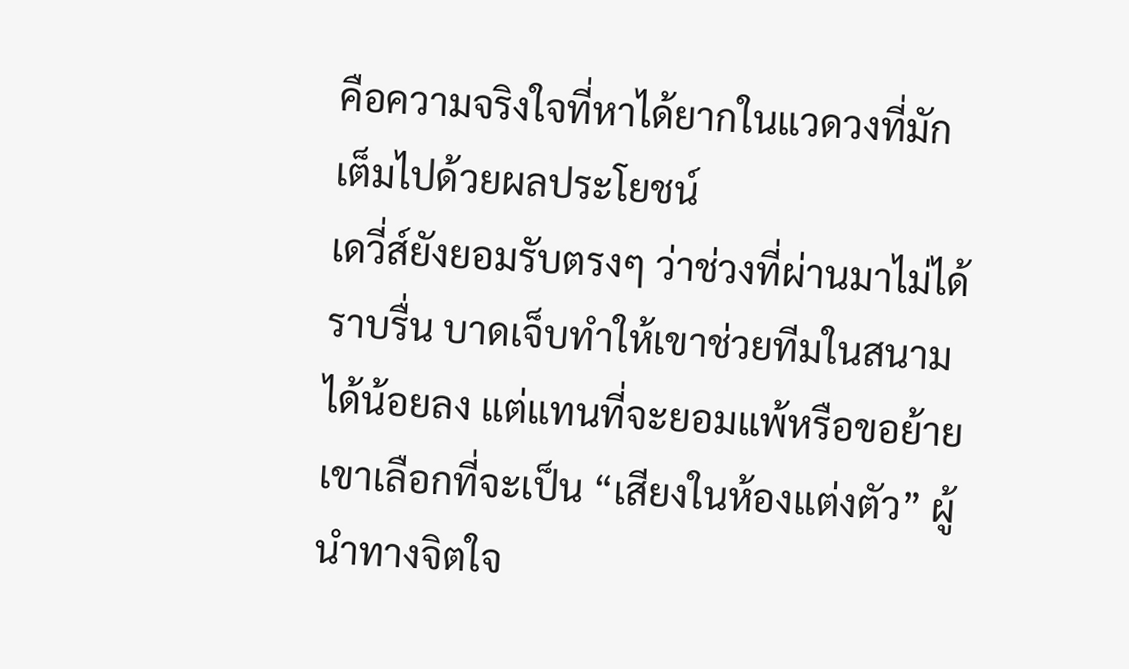คือความจริงใจที่หาได้ยากในแวดวงที่มักเต็มไปด้วยผลประโยชน์
เดวี่ส์ยังยอมรับตรงๆ ว่าช่วงที่ผ่านมาไม่ได้ราบรื่น บาดเจ็บทำให้เขาช่วยทีมในสนามได้น้อยลง แต่แทนที่จะยอมแพ้หรือขอย้าย เขาเลือกที่จะเป็น “เสียงในห้องแต่งตัว” ผู้นำทางจิตใจ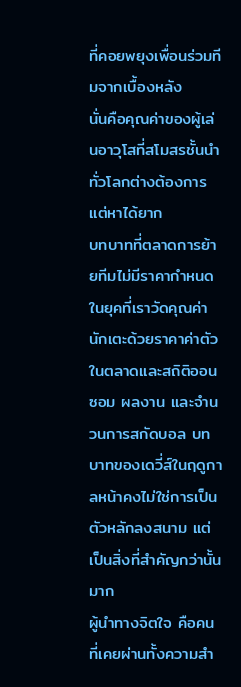ที่คอยพยุงเพื่อนร่วมทีมจากเบื้องหลัง
นั่นคือคุณค่าของผู้เล่นอาวุโสที่สโมสรชั้นนำทั่วโลกต่างต้องการแต่หาได้ยาก
บทบาทที่ตลาดการย้ายทีมไม่มีราคากำหนด
ในยุคที่เราวัดคุณค่านักเตะด้วยราคาค่าตัวในตลาดและสถิติออนซอม ผลงาน และจำนวนการสกัดบอล บทบาทของเดวี่ส์ในฤดูกาลหน้าคงไม่ใช่การเป็นตัวหลักลงสนาม แต่เป็นสิ่งที่สำคัญกว่านั้นมาก
ผู้นำทางจิตใจ คือคนที่เคยผ่านทั้งความสำ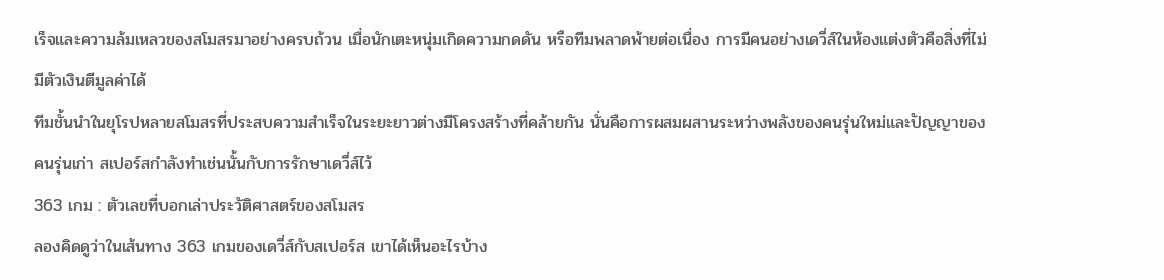เร็จและความล้มเหลวของสโมสรมาอย่างครบถ้วน เมื่อนักเตะหนุ่มเกิดความกดดัน หรือทีมพลาดพ้ายต่อเนื่อง การมีคนอย่างเดวี่ส์ในห้องแต่งตัวคือสิ่งที่ไม่มีตัวเงินตีมูลค่าได้
ทีมชั้นนำในยุโรปหลายสโมสรที่ประสบความสำเร็จในระยะยาวต่างมีโครงสร้างที่คล้ายกัน นั่นคือการผสมผสานระหว่างพลังของคนรุ่นใหม่และปัญญาของคนรุ่นเก่า สเปอร์สกำลังทำเช่นนั้นกับการรักษาเดวี่ส์ไว้
363 เกม : ตัวเลขที่บอกเล่าประวัติศาสตร์ของสโมสร
ลองคิดดูว่าในเส้นทาง 363 เกมของเดวี่ส์กับสเปอร์ส เขาได้เห็นอะไรบ้าง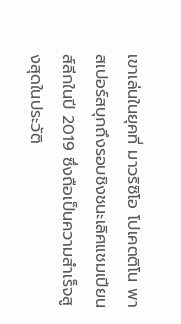เขาเล่นในยุคที่ มาวริซิโอ โปเคตติโน พาสเปอร์สบุกถึงรอบชิงชนะเลิศแชมเปียนส์ลีกในปี 2019 ซึ่งถือเป็นความสำเร็จสูงสุดในประวัติ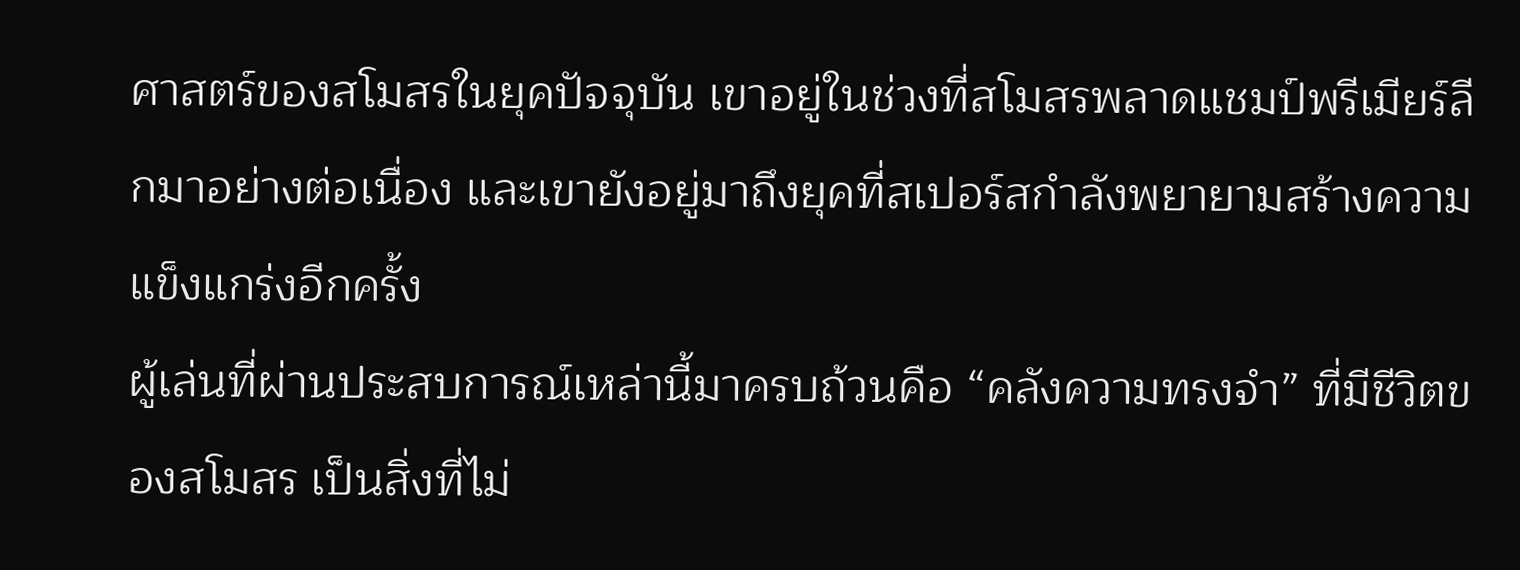ศาสตร์ของสโมสรในยุคปัจจุบัน เขาอยู่ในช่วงที่สโมสรพลาดแชมป์พรีเมียร์ลีกมาอย่างต่อเนื่อง และเขายังอยู่มาถึงยุคที่สเปอร์สกำลังพยายามสร้างความแข็งแกร่งอีกครั้ง
ผู้เล่นที่ผ่านประสบการณ์เหล่านี้มาครบถ้วนคือ “คลังความทรงจำ” ที่มีชีวิตของสโมสร เป็นสิ่งที่ไม่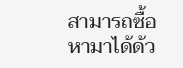สามารถซื้อหามาได้ด้ว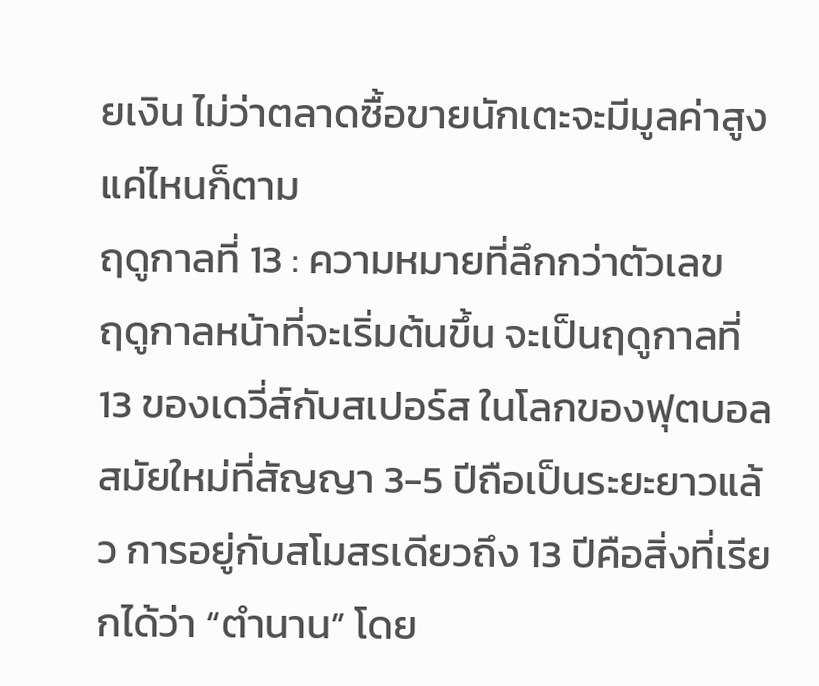ยเงิน ไม่ว่าตลาดซื้อขายนักเตะจะมีมูลค่าสูงแค่ไหนก็ตาม
ฤดูกาลที่ 13 : ความหมายที่ลึกกว่าตัวเลข
ฤดูกาลหน้าที่จะเริ่มต้นขึ้น จะเป็นฤดูกาลที่ 13 ของเดวี่ส์กับสเปอร์ส ในโลกของฟุตบอลสมัยใหม่ที่สัญญา 3-5 ปีถือเป็นระยะยาวแล้ว การอยู่กับสโมสรเดียวถึง 13 ปีคือสิ่งที่เรียกได้ว่า “ตำนาน” โดย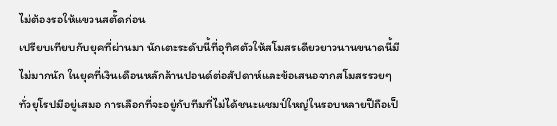ไม่ต้องรอให้แขวนสตั๊ดก่อน
เปรียบเทียบกับยุคที่ผ่านมา นักเตะระดับนี้ที่อุทิศตัวให้สโมสรเดียวยาวนานขนาดนี้มีไม่มากนัก ในยุคที่เงินเดือนหลักล้านปอนด์ต่อสัปดาห์และข้อเสนอจากสโมสรรวยๆ ทั่วยุโรปมีอยู่เสมอ การเลือกที่จะอยู่กับทีมที่ไม่ได้ชนะแชมป์ใหญ่ในรอบหลายปีถือเป็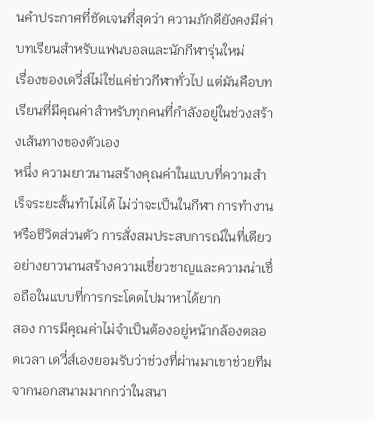นคำประกาศที่ชัดเจนที่สุดว่า ความภักดียังคงมีค่า
บทเรียนสำหรับแฟนบอลและนักกีฬารุ่นใหม่
เรื่องของเดวี่ส์ไม่ใช่แค่ข่าวกีฬาทั่วไป แต่มันคือบทเรียนที่มีคุณค่าสำหรับทุกคนที่กำลังอยู่ในช่วงสร้างเส้นทางของตัวเอง
หนึ่ง ความยาวนานสร้างคุณค่าในแบบที่ความสำเร็จระยะสั้นทำไม่ได้ ไม่ว่าจะเป็นในกีฬา การทำงาน หรือชีวิตส่วนตัว การสั่งสมประสบการณ์ในที่เดียวอย่างยาวนานสร้างความเชี่ยวชาญและความน่าเชื่อถือในแบบที่การกระโดดไปมาหาได้ยาก
สอง การมีคุณค่าไม่จำเป็นต้องอยู่หน้ากล้องตลอดเวลา เดวี่ส์เองยอมรับว่าช่วงที่ผ่านมาเขาช่วยทีมจากนอกสนามมากกว่าในสนา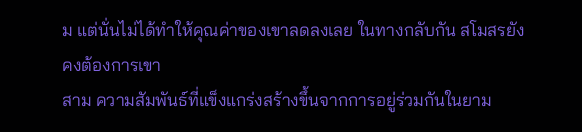ม แต่นั่นไม่ได้ทำให้คุณค่าของเขาลดลงเลย ในทางกลับกัน สโมสรยังคงต้องการเขา
สาม ความสัมพันธ์ที่แข็งแกร่งสร้างขึ้นจากการอยู่ร่วมกันในยาม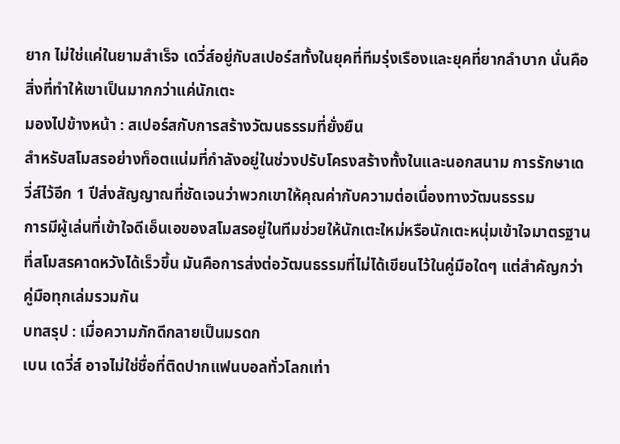ยาก ไม่ใช่แค่ในยามสำเร็จ เดวี่ส์อยู่กับสเปอร์สทั้งในยุคที่ทีมรุ่งเรืองและยุคที่ยากลำบาก นั่นคือสิ่งที่ทำให้เขาเป็นมากกว่าแค่นักเตะ
มองไปข้างหน้า : สเปอร์สกับการสร้างวัฒนธรรมที่ยั่งยืน
สำหรับสโมสรอย่างท็อตแน่มที่กำลังอยู่ในช่วงปรับโครงสร้างทั้งในและนอกสนาม การรักษาเดวี่ส์ไว้อีก 1 ปีส่งสัญญาณที่ชัดเจนว่าพวกเขาให้คุณค่ากับความต่อเนื่องทางวัฒนธรรม
การมีผู้เล่นที่เข้าใจดีเอ็นเอของสโมสรอยู่ในทีมช่วยให้นักเตะใหม่หรือนักเตะหนุ่มเข้าใจมาตรฐานที่สโมสรคาดหวังได้เร็วขึ้น มันคือการส่งต่อวัฒนธรรมที่ไม่ได้เขียนไว้ในคู่มือใดๆ แต่สำคัญกว่าคู่มือทุกเล่มรวมกัน
บทสรุป : เมื่อความภักดีกลายเป็นมรดก
เบน เดวี่ส์ อาจไม่ใช่ชื่อที่ติดปากแฟนบอลทั่วโลกเท่า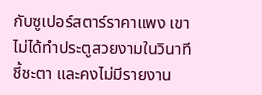กับซูเปอร์สตาร์ราคาแพง เขาไม่ได้ทำประตูสวยงามในวินาทีชี้ชะตา และคงไม่มีรายงาน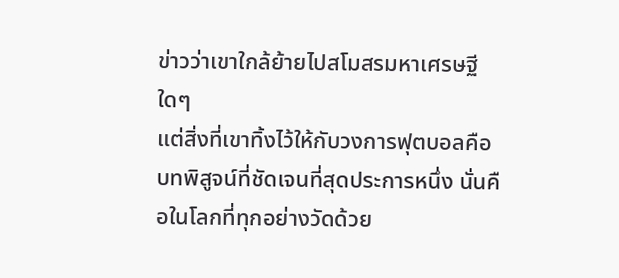ข่าวว่าเขาใกล้ย้ายไปสโมสรมหาเศรษฐีใดๆ
แต่สิ่งที่เขาทิ้งไว้ให้กับวงการฟุตบอลคือบทพิสูจน์ที่ชัดเจนที่สุดประการหนึ่ง นั่นคือในโลกที่ทุกอย่างวัดด้วย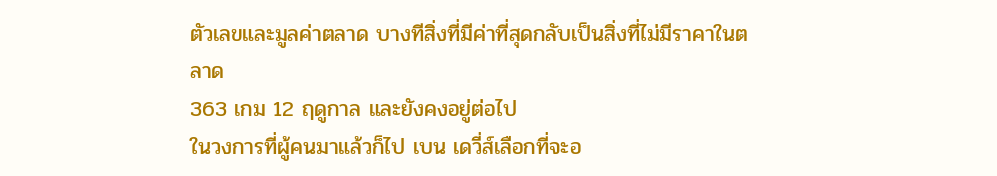ตัวเลขและมูลค่าตลาด บางทีสิ่งที่มีค่าที่สุดกลับเป็นสิ่งที่ไม่มีราคาในตลาด
363 เกม 12 ฤดูกาล และยังคงอยู่ต่อไป
ในวงการที่ผู้คนมาแล้วก็ไป เบน เดวี่ส์เลือกที่จะอ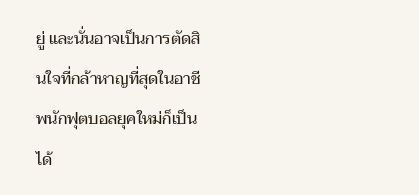ยู่ และนั่นอาจเป็นการตัดสินใจที่กล้าหาญที่สุดในอาชีพนักฟุตบอลยุคใหม่ก็เป็นได้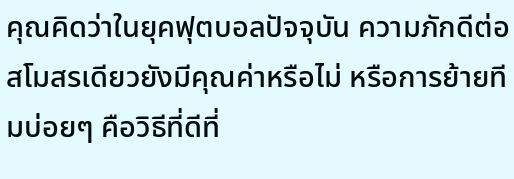คุณคิดว่าในยุคฟุตบอลปัจจุบัน ความภักดีต่อสโมสรเดียวยังมีคุณค่าหรือไม่ หรือการย้ายทีมบ่อยๆ คือวิธีที่ดีที่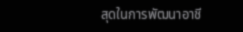สุดในการพัฒนาอาชี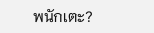พนักเตะ?